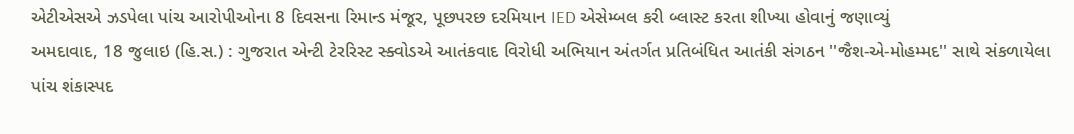એટીએસએ ઝડપેલા પાંચ આરોપીઓના 8 દિવસના રિમાન્ડ મંજૂર, પૂછપરછ દરમિયાન IED એસેમ્બલ કરી બ્લાસ્ટ કરતા શીખ્યા હોવાનું જણાવ્યું
અમદાવાદ, 18 જુલાઇ (હિ.સ.) : ગુજરાત એન્ટી ટેરરિસ્ટ સ્ક્વોડએ આતંકવાદ વિરોધી અભિયાન અંતર્ગત પ્રતિબંધિત આતંકી સંગઠન ''જૈશ-એ-મોહમ્મદ'' સાથે સંકળાયેલા પાંચ શંકાસ્પદ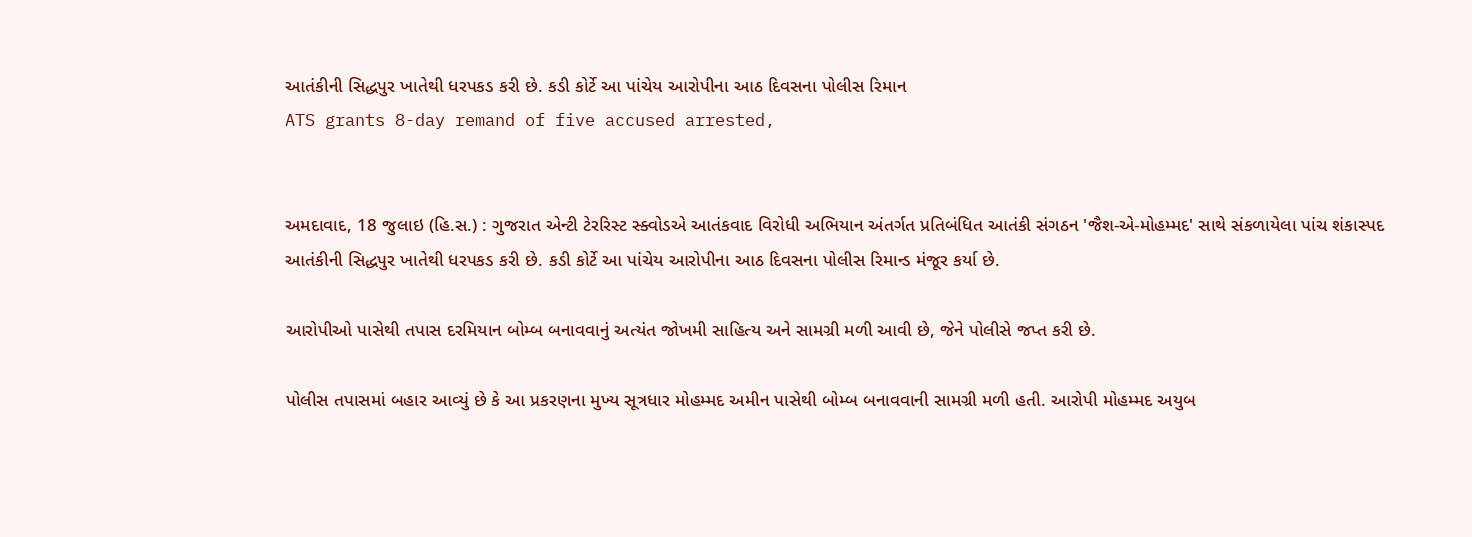આતંકીની સિદ્ધપુર ખાતેથી ધરપકડ કરી છે. કડી કોર્ટે આ પાંચેય આરોપીના આઠ દિવસના પોલીસ રિમાન
ATS grants 8-day remand of five accused arrested,


અમદાવાદ, 18 જુલાઇ (હિ.સ.) : ગુજરાત એન્ટી ટેરરિસ્ટ સ્ક્વોડએ આતંકવાદ વિરોધી અભિયાન અંતર્ગત પ્રતિબંધિત આતંકી સંગઠન 'જૈશ-એ-મોહમ્મદ' સાથે સંકળાયેલા પાંચ શંકાસ્પદ આતંકીની સિદ્ધપુર ખાતેથી ધરપકડ કરી છે. કડી કોર્ટે આ પાંચેય આરોપીના આઠ દિવસના પોલીસ રિમાન્ડ મંજૂર કર્યા છે.

આરોપીઓ પાસેથી તપાસ દરમિયાન બોમ્બ બનાવવાનું અત્યંત જોખમી સાહિત્ય અને સામગ્રી મળી આવી છે, જેને પોલીસે જપ્ત કરી છે.

પોલીસ તપાસમાં બહાર આવ્યું છે કે આ પ્રકરણના મુખ્ય સૂત્રધાર મોહમ્મદ અમીન પાસેથી બોમ્બ બનાવવાની સામગ્રી મળી હતી. આરોપી મોહમ્મદ અયુબ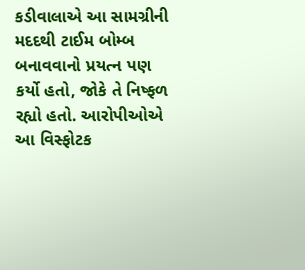કડીવાલાએ આ સામગ્રીની મદદથી ટાઈમ બોમ્બ બનાવવાનો પ્રયત્ન પણ કર્યો હતો, જોકે તે નિષ્ફળ રહ્યો હતો. આરોપીઓએ આ વિસ્ફોટક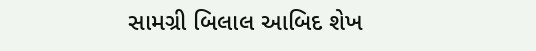સામગ્રી બિલાલ આબિદ શેખ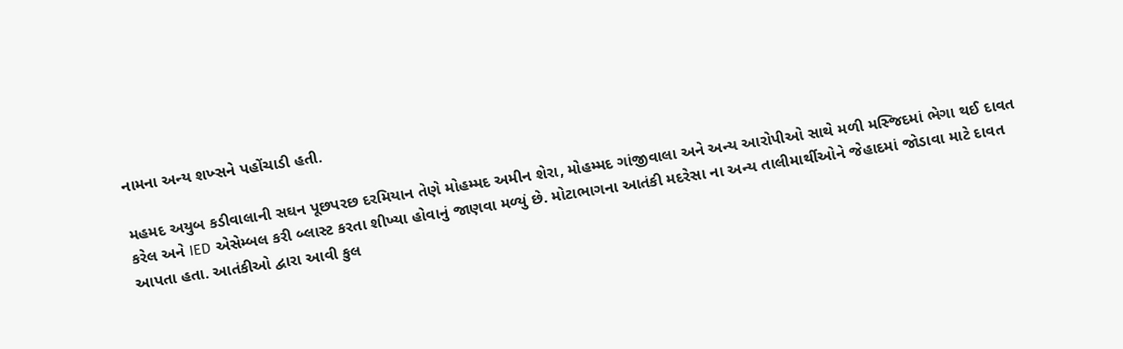નામના અન્ય શખ્સને પહોંચાડી હતી.

મહમદ અયુબ કડીવાલાની સઘન પૂછપરછ દરમિયાન તેણે મોહમ્મદ અમીન શેરા, મોહમ્મદ ગાંજીવાલા અને અન્ય આરોપીઓ સાથે મળી મસ્જિદમાં ભેગા થઈ દાવત કરેલ અને IED એસેમ્બલ કરી બ્લાસ્ટ કરતા શીખ્યા હોવાનું જાણવા મળ્યું છે. મોટાભાગના આતંકી મદરેસા ના અન્ય તાલીમાર્થીઓને જેહાદમાં જોડાવા માટે દાવત આપતા હતા. આતંકીઓ દ્વારા આવી કુલ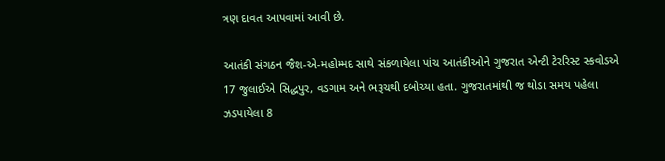ત્રણ દાવત આપવામાં આવી છે.

આતંકી સંગઠન જૈશ-એ-મહોમ્મદ સાથે સંકળાયેલા પાંચ આતંકીઓને ગુજરાત એન્ટી ટેરરિસ્ટ સ્કવોડએ 17 જુલાઈએ સિદ્ધપુર, વડગામ અને ભરૂચથી દબોચ્યા હતા. ગુજરાતમાંથી જ થોડા સમય પહેલા ઝડપાયેલા 8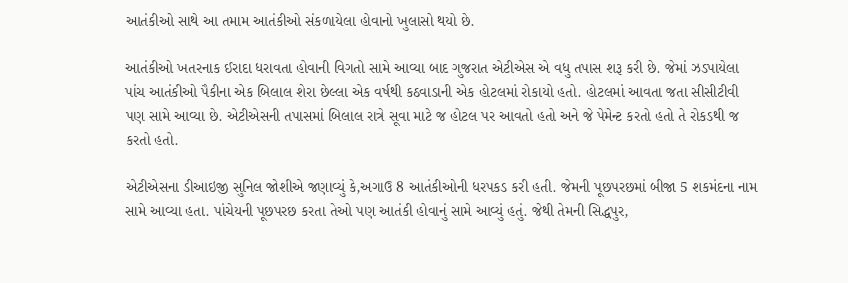આતંકીઓ સાથે આ તમામ આતંકીઓ સંકળાયેલા હોવાનો ખુલાસો થયો છે.

આતંકીઓ ખતરનાક ઈરાદા ધરાવતા હોવાની વિગતો સામે આવ્યા બાદ ગુજરાત એટીએસ એ વધુ તપાસ શરૂ કરી છે. જેમાં ઝડપાયેલા પાંચ આતંકીઓ પૈકીના એક બિલાલ શેરા છેલ્લા એક વર્ષથી કઠવાડાની એક હોટલમાં રોકાયો હતો. હોટલમાં આવતા જતા સીસીટીવી પણ સામે આવ્યા છે. એટીએસની તપાસમાં બિલાલ રાત્રે સૂવા માટે જ હોટલ પર આવતો હતો અને જે પેમેન્ટ કરતો હતો તે રોકડથી જ કરતો હતો.

એટીએસના ડીઆઇજી સુનિલ જોશીએ જણાવ્યું કે,અગાઉ 8 આતંકીઓની ધરપકડ કરી હતી. જેમની પૂછપરછમાં બીજા 5 શકમંદના નામ સામે આવ્યા હતા. પાંચેયની પૂછપરછ કરતા તેઓ પણ આતંકી હોવાનું સામે આવ્યું હતું. જેથી તેમની સિદ્ધપુર,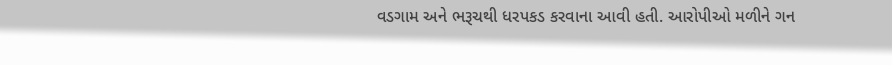વડગામ અને ભરૂચથી ધરપકડ કરવાના આવી હતી. આરોપીઓ મળીને ગન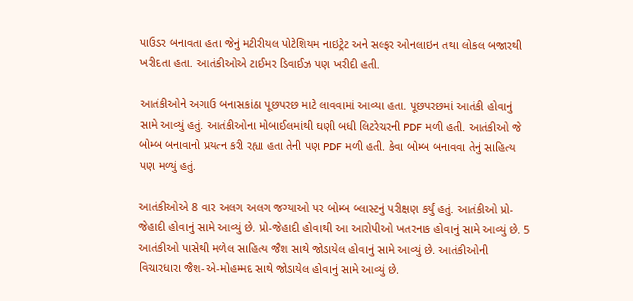પાઉડર બનાવતા હતા જેનું મટીરીયલ પોટેશિયમ નાઇટ્રેટ અને સલ્ફર ઓનલાઇન તથા લોકલ બજારથી ખરીદતા હતા. આતંકીઓએ ટાઈમર ડિવાઈઝ પણ ખરીદી હતી.

આતંકીઓને અગાઉ બનાસકાંઠા પૂછપરછ માટે લાવવામાં આવ્યા હતા. પૂછપરછમાં આતંકી હોવાનું સામે આવ્યું હતું. આતંકીઓના મોબાઈલમાંથી ઘણી બધી લિટરેચરની PDF મળી હતી. આતંકીઓ જે બોમ્બ બનાવાનો પ્રયત્ન કરી રહ્યા હતા તેની પણ PDF મળી હતી. કેવા બોમ્બ બનાવવા તેનું સાહિત્ય પણ મળ્યું હતું.

આતંકીઓએ 8 વાર અલગ અલગ જગ્યાઓ પર બોમ્બ બ્લાસ્ટનું પરીક્ષણ કર્યું હતું. આતંકીઓ પ્રો-જેહાદી હોવાનું સામે આવ્યું છે. પ્રો-જેહાદી હોવાથી આ આરોપીઓ ખતરનાક હોવાનું સામે આવ્યું છે. 5 આતંકીઓ પાસેથી મળેલ સાહિત્ય જૈશ સાથે જોડાયેલ હોવાનું સામે આવ્યું છે. આતંકીઓની વિચારધારા જૈશ-એ-મોહમ્મદ સાથે જોડાયેલ હોવાનું સામે આવ્યું છે.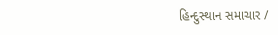હિન્દુસ્થાન સમાચાર /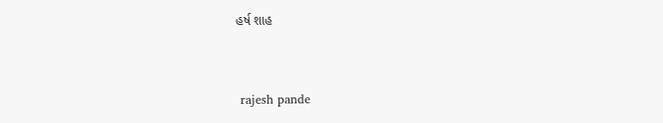હર્ષ શાહ


 rajesh pande